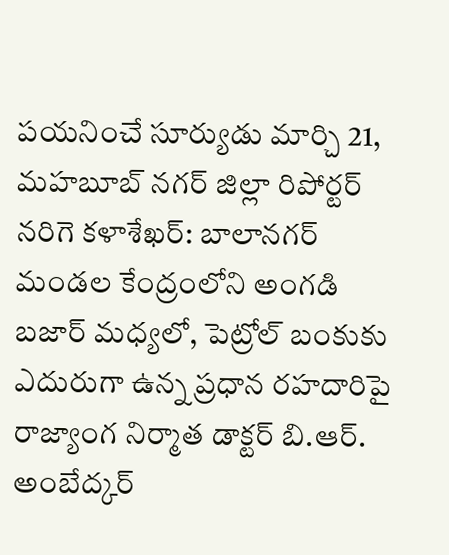పయనించే సూర్యుడు మార్చి 21, మహబూబ్ నగర్ జిల్లా రిపోర్టర్ నరిగె కళాశేఖర్: బాలానగర్ మండల కేంద్రంలోని అంగడి బజార్ మధ్యలో, పెట్రోల్ బంకుకు ఎదురుగా ఉన్న ప్రధాన రహదారిపై రాజ్యాంగ నిర్మాత డాక్టర్ బి.ఆర్. అంబేద్కర్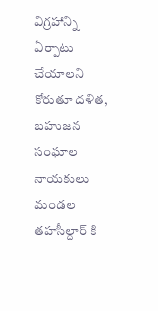విగ్రహాన్ని ఏర్పాటు చేయాలని కోరుతూ దళిత, బహుజన సంఘాల నాయకులు మండల తహసీల్దార్ కి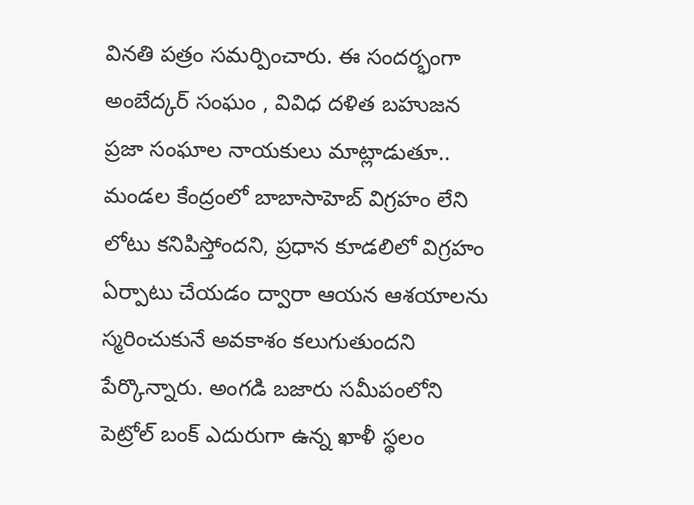వినతి పత్రం సమర్పించారు. ఈ సందర్భంగా అంబేద్కర్ సంఘం , వివిధ దళిత బహుజన ప్రజా సంఘాల నాయకులు మాట్లాడుతూ.. మండల కేంద్రంలో బాబాసాహెబ్ విగ్రహం లేని లోటు కనిపిస్తోందని, ప్రధాన కూడలిలో విగ్రహం ఏర్పాటు చేయడం ద్వారా ఆయన ఆశయాలను స్మరించుకునే అవకాశం కలుగుతుందని పేర్కొన్నారు. అంగడి బజారు సమీపంలోని పెట్రోల్ బంక్ ఎదురుగా ఉన్న ఖాళీ స్థలం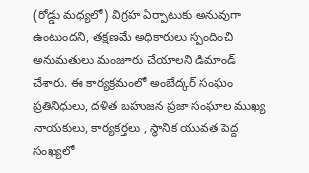(రోడ్డు మధ్యలో) విగ్రహ ఏర్పాటుకు అనువుగా ఉంటుందని, తక్షణమే అధికారులు స్పందించి అనుమతులు మంజూరు చేయాలని డిమాండ్ చేశారు. ఈ కార్యక్రమంలో అంబేద్కర్ సంఘం ప్రతినిధులు, దళిత బహుజన ప్రజా సంఘాల ముఖ్య నాయకులు, కార్యకర్తలు , స్థానిక యువత పెద్ద సంఖ్యలో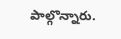పాల్గొన్నారు.